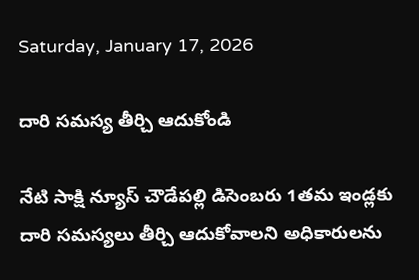Saturday, January 17, 2026

దారి సమస్య తీర్చి ఆదుకోండి

నేటి సాక్షి న్యూస్ చౌడేపల్లి డిసెంబరు 1తమ ఇండ్లకు దారి సమస్యలు తీర్చి ఆదుకోవాలని అధికారులను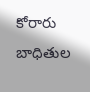కోరారు బాధితుల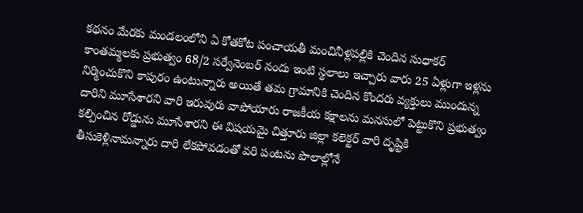కథనం మేరకు మండలంలోని ఏ కోతకోట పంచాయతీ మంచినీళ్లపల్లికి చెందిన సుధాకర్ కాంతమ్మలకు ప్రభుత్వం 68/2 సర్వేనెంబర్ నందు ఇంటి స్థలాలు ఇచ్చారు వారు 25 ఏళ్లుగా ఇళ్లను నిర్మించుకొని కాపురం ఉంటున్నారు అయితే తమ గ్రామానికి చెందిన కొందరు వ్యక్తులు ముందున్న దారిని మూసేశారని వారి ఇరువురు వాపోయారు రాజకీయ కక్షాలను మనసులో పెట్టుకొని ప్రభుత్వం కల్పించిన రోడ్డును మూసేశారని ఈ విషయమై చిత్తూరు జిల్లా కలెక్టర్ వారి దృష్టికి తీసుకెళ్లినామన్నారు దారి లేకపోవడంతో వరి పంటను పొలాల్లోనే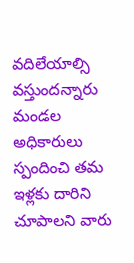వదిలేయాల్సి వస్తుందన్నారు మండల అధికారులు స్పందించి తమ ఇళ్లకు దారిని చూపాలని వారు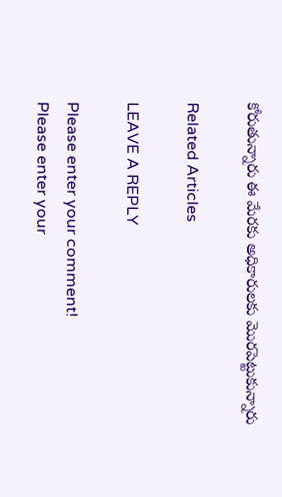కోరుతున్నారు ఈ మేరకు అధికారులకు మొరపెట్టుకున్నారు

Related Articles

LEAVE A REPLY

Please enter your comment!
Please enter your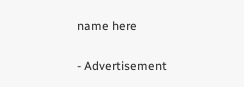name here

- Advertisement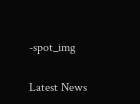-spot_img

Latest News